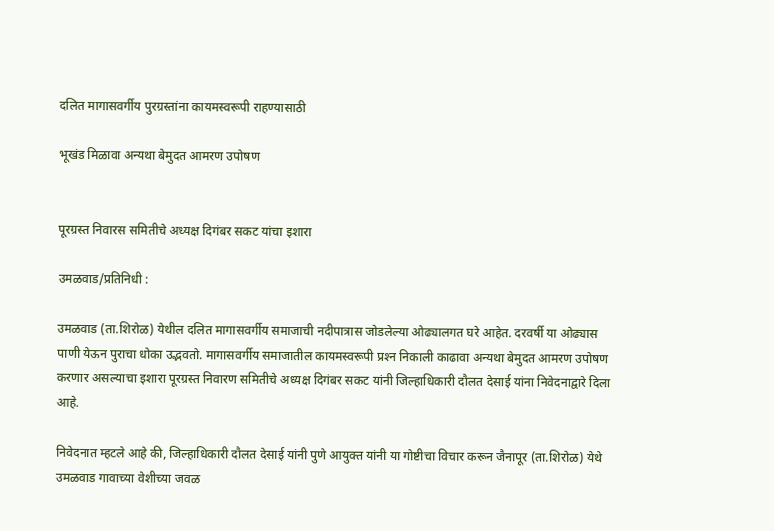दलित मागासवर्गीय पुरग्रस्तांना कायमस्वरूपी राहण्यासाठी

भूखंड मिळावा अन्यथा बेमुदत आमरण उपोषण


पूरग्रस्त निवारस समितीचे अध्यक्ष दिगंबर सकट यांचा इशारा

उमळवाड/प्रतिनिधी :

उमळवाड (ता.शिरोळ) येथील दलित मागासवर्गीय समाजाची नदीपात्रास जोडलेल्या ओढ्यालगत घरे आहेत. दरवर्षी या ओढ्यास पाणी येऊन पुराचा धोका उद्भवतो. मागासवर्गीय समाजातील कायमस्वरूपी प्रश्‍न निकाली काढावा अन्यथा बेमुदत आमरण उपोषण करणार असल्याचा इशारा पूरग्रस्त निवारण समितीचे अध्यक्ष दिगंबर सकट यांनी जिल्हाधिकारी दौलत देसाई यांना निवेदनाद्वारे दिला आहे.

निवेदनात म्हटले आहे की, जिल्हाधिकारी दौलत देसाई यांनी पुणे आयुक्त यांनी या गोष्टीचा विचार करून जैनापूर (ता.शिरोळ) येथे उमळवाड गावाच्या वेशीच्या जवळ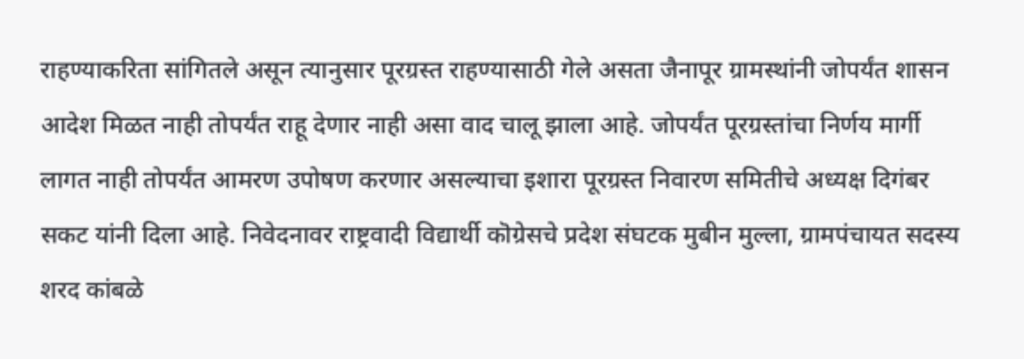राहण्याकरिता सांगितले असून त्यानुसार पूरग्रस्त राहण्यासाठी गेले असता जैनापूर ग्रामस्थांनी जोपर्यंत शासन आदेश मिळत नाही तोपर्यंत राहू देणार नाही असा वाद चालू झाला आहे. जोपर्यंत पूरग्रस्तांचा निर्णय मार्गी लागत नाही तोपर्यंत आमरण उपोषण करणार असल्याचा इशारा पूरग्रस्त निवारण समितीचे अध्यक्ष दिगंबर सकट यांनी दिला आहे. निवेदनावर राष्ट्रवादी विद्यार्थी कॊग्रेसचे प्रदेश संघटक मुबीन मुल्ला, ग्रामपंचायत सदस्य शरद कांबळे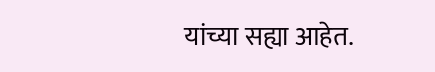यांच्या सह्या आहेत.